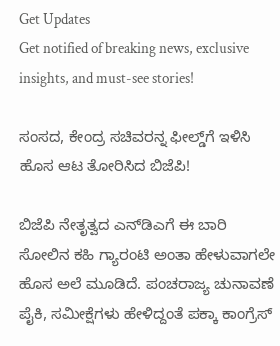Get Updates
Get notified of breaking news, exclusive insights, and must-see stories!

ಸಂಸದ, ಕೇಂದ್ರ ಸಚಿವರನ್ನ ಫೀಲ್ಡ್‌ಗೆ ಇಳಿಸಿ ಹೊಸ ಆಟ ತೋರಿಸಿದ ಬಿಜೆಪಿ!

ಬಿಜೆಪಿ ನೇತೃತ್ವದ ಎನ್‌ಡಿಎಗೆ ಈ ಬಾರಿ ಸೋಲಿನ ಕಹಿ ಗ್ಯಾರಂಟಿ ಅಂತಾ ಹೇಳುವಾಗಲೇ ಹೊಸ ಅಲೆ ಮೂಡಿದೆ. ಪಂಚರಾಜ್ಯ ಚುನಾವಣೆ ಪೈಕಿ, ಸಮೀಕ್ಷೆಗಳು ಹೇಳಿದ್ದಂತೆ ಪಕ್ಕಾ ಕಾಂಗ್ರೆಸ್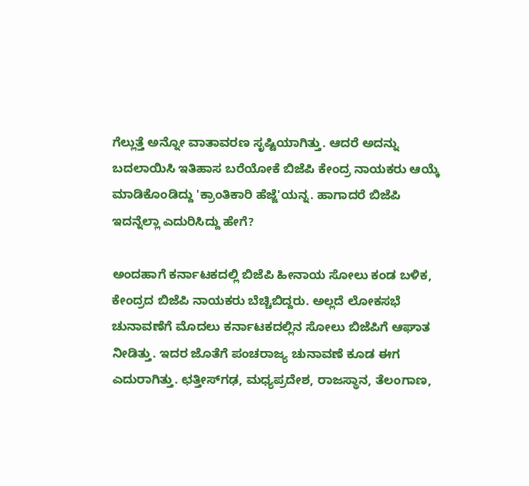ಗೆಲ್ಲುತ್ತೆ ಅನ್ನೋ ವಾತಾವರಣ ಸೃಷ್ಟಿಯಾಗಿತ್ತು. ಆದರೆ ಅದನ್ನು ಬದಲಾಯಿಸಿ ಇತಿಹಾಸ ಬರೆಯೋಕೆ ಬಿಜೆಪಿ ಕೇಂದ್ರ ನಾಯಕರು ಆಯ್ಕೆ ಮಾಡಿಕೊಂಡಿದ್ದು 'ಕ್ರಾಂತಿಕಾರಿ ಹೆಜ್ಜೆ'ಯನ್ನ. ಹಾಗಾದರೆ ಬಿಜೆಪಿ ಇದನ್ನೆಲ್ಲಾ ಎದುರಿಸಿದ್ದು ಹೇಗೆ?

ಅಂದಹಾಗೆ ಕರ್ನಾಟಕದಲ್ಲಿ ಬಿಜೆಪಿ ಹೀನಾಯ ಸೋಲು ಕಂಡ ಬಳಿಕ, ಕೇಂದ್ರದ ಬಿಜೆಪಿ ನಾಯಕರು ಬೆಚ್ಚಿಬಿದ್ದರು. ಅಲ್ಲದೆ ಲೋಕಸಭೆ ಚುನಾವಣೆಗೆ ಮೊದಲು ಕರ್ನಾಟಕದಲ್ಲಿನ ಸೋಲು ಬಿಜೆಪಿಗೆ ಆಘಾತ ನೀಡಿತ್ತು. ಇದರ ಜೊತೆಗೆ ಪಂಚರಾಜ್ಯ ಚುನಾವಣೆ ಕೂಡ ಈಗ ಎದುರಾಗಿತ್ತು. ಛತ್ತೀಸ್‌ಗಢ, ಮಧ್ಯಪ್ರದೇಶ, ರಾಜಸ್ಥಾನ, ತೆಲಂಗಾಣ,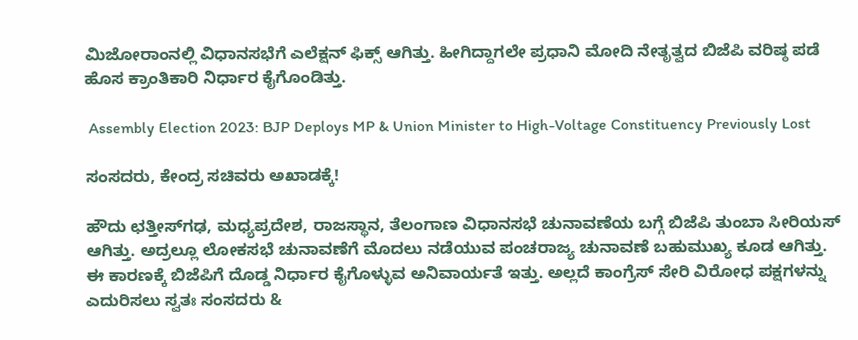ಮಿಜೋರಾಂನಲ್ಲಿ ವಿಧಾನಸಭೆಗೆ ಎಲೆಕ್ಷನ್ ಫಿಕ್ಸ್ ಆಗಿತ್ತು. ಹೀಗಿದ್ದಾಗಲೇ ಪ್ರಧಾನಿ ಮೋದಿ ನೇತೃತ್ವದ ಬಿಜೆಪಿ ವರಿಷ್ಠ ಪಡೆ ಹೊಸ ಕ್ರಾಂತಿಕಾರಿ ನಿರ್ಧಾರ ಕೈಗೊಂಡಿತ್ತು.

 Assembly Election 2023: BJP Deploys MP & Union Minister to High-Voltage Constituency Previously Lost

ಸಂಸದರು, ಕೇಂದ್ರ ಸಚಿವರು ಅಖಾಡಕ್ಕೆ!

ಹೌದು ಛತ್ತೀಸ್‌ಗಢ, ಮಧ್ಯಪ್ರದೇಶ, ರಾಜಸ್ಥಾನ, ತೆಲಂಗಾಣ ವಿಧಾನಸಭೆ ಚುನಾವಣೆಯ ಬಗ್ಗೆ ಬಿಜೆಪಿ ತುಂಬಾ ಸೀರಿಯಸ್ ಆಗಿತ್ತು. ಅದ್ರಲ್ಲೂ ಲೋಕಸಭೆ ಚುನಾವಣೆಗೆ ಮೊದಲು ನಡೆಯುವ ಪಂಚರಾಜ್ಯ ಚುನಾವಣೆ ಬಹುಮುಖ್ಯ ಕೂಡ ಆಗಿತ್ತು. ಈ ಕಾರಣಕ್ಕೆ ಬಿಜೆಪಿಗೆ ದೊಡ್ಡ ನಿರ್ಧಾರ ಕೈಗೊಳ್ಳುವ ಅನಿವಾರ್ಯತೆ ಇತ್ತು. ಅಲ್ಲದೆ ಕಾಂಗ್ರೆಸ್ ಸೇರಿ ವಿರೋಧ ಪಕ್ಷಗಳನ್ನು ಎದುರಿಸಲು ಸ್ವತಃ ಸಂಸದರು &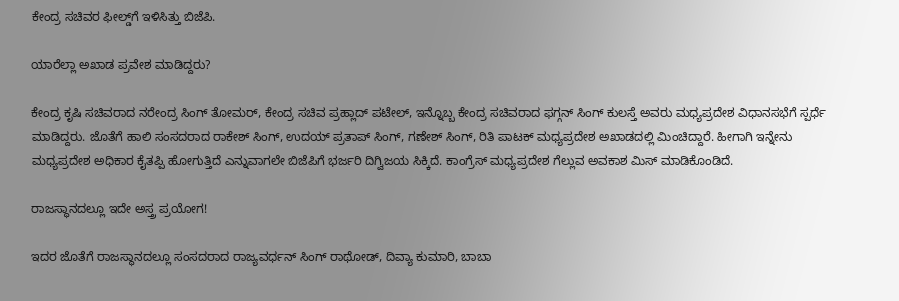ಕೇಂದ್ರ ಸಚಿವರ ಫೀಲ್ಡ್‌ಗೆ ಇಳಿಸಿತ್ತು ಬಿಜೆಪಿ.

ಯಾರೆಲ್ಲಾ ಅಖಾಡ ಪ್ರವೇಶ ಮಾಡಿದ್ದರು?

ಕೇಂದ್ರ ಕೃಷಿ ಸಚಿವರಾದ ನರೇಂದ್ರ ಸಿಂಗ್ ತೋಮರ್, ಕೇಂದ್ರ ಸಚಿವ ಪ್ರಹ್ಲಾದ್ ಪಟೇಲ್, ಇನ್ನೊಬ್ಬ ಕೇಂದ್ರ ಸಚಿವರಾದ ಫಗ್ಗನ್ ಸಿಂಗ್ ಕುಲಸ್ತೆ ಅವರು ಮಧ್ಯಪ್ರದೇಶ ವಿಧಾನಸಭೆಗೆ ಸ್ಪರ್ಧೆ ಮಾಡಿದ್ದರು. ಜೊತೆಗೆ ಹಾಲಿ ಸಂಸದರಾದ ರಾಕೇಶ್ ಸಿಂಗ್, ಉದಯ್ ಪ್ರತಾಪ್ ಸಿಂಗ್, ಗಣೇಶ್ ಸಿಂಗ್, ರಿತಿ ಪಾಟಕ್ ಮಧ್ಯಪ್ರದೇಶ ಅಖಾಡದಲ್ಲಿ ಮಿಂಚಿದ್ದಾರೆ. ಹೀಗಾಗಿ ಇನ್ನೇನು ಮಧ್ಯಪ್ರದೇಶ ಅಧಿಕಾರ ಕೈತಪ್ಪಿ ಹೋಗುತ್ತಿದೆ ಎನ್ನುವಾಗಲೇ ಬಿಜೆಪಿಗೆ ಭರ್ಜರಿ ದಿಗ್ವಿಜಯ ಸಿಕ್ಕಿದೆ. ಕಾಂಗ್ರೆಸ್ ಮಧ್ಯಪ್ರದೇಶ ಗೆಲ್ಲುವ ಅವಕಾಶ ಮಿಸ್ ಮಾಡಿಕೊಂಡಿದೆ.

ರಾಜಸ್ಥಾನದಲ್ಲೂ ಇದೇ ಅಸ್ತ್ರ ಪ್ರಯೋಗ!

ಇದರ ಜೊತೆಗೆ ರಾಜಸ್ಥಾನದಲ್ಲೂ ಸಂಸದರಾದ ರಾಜ್ಯವರ್ಧನ್ ಸಿಂಗ್ ರಾಥೋಡ್, ದಿವ್ಯಾ ಕುಮಾರಿ, ಬಾಬಾ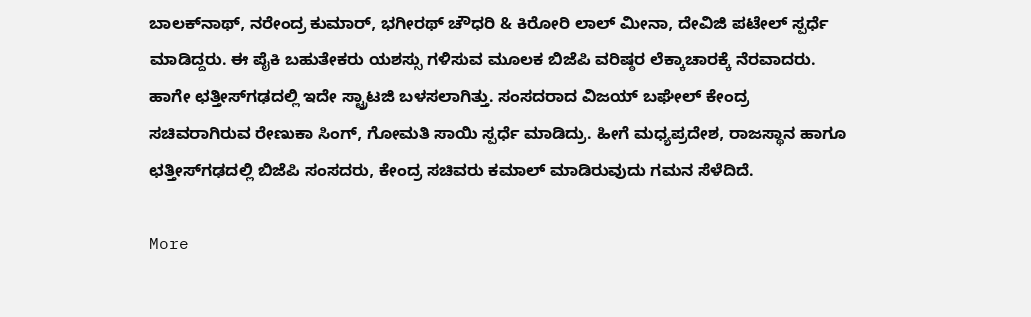ಬಾಲಕ್‌ನಾಥ್, ನರೇಂದ್ರ ಕುಮಾರ್, ಭಗೀರಥ್ ಚೌಧರಿ & ಕಿರೋರಿ ಲಾಲ್ ಮೀನಾ, ದೇವಿಜಿ ಪಟೇಲ್ ಸ್ಪರ್ಧೆ ಮಾಡಿದ್ದರು. ಈ ಪೈಕಿ ಬಹುತೇಕರು ಯಶಸ್ಸು ಗಳಿಸುವ ಮೂಲಕ ಬಿಜೆಪಿ ವರಿಷ್ಠರ ಲೆಕ್ಕಾಚಾರಕ್ಕೆ ನೆರವಾದರು. ಹಾಗೇ ಛತ್ತೀಸ್‌ಗಢದಲ್ಲಿ ಇದೇ ಸ್ಟ್ರಾಟಜಿ ಬಳಸಲಾಗಿತ್ತು. ಸಂಸದರಾದ ವಿಜಯ್ ಬಘೇಲ್ ಕೇಂದ್ರ ಸಚಿವರಾಗಿರುವ ರೇಣುಕಾ ಸಿಂಗ್, ಗೋಮತಿ ಸಾಯಿ ಸ್ಪರ್ಧೆ ಮಾಡಿದ್ರು. ಹೀಗೆ ಮಧ್ಯಪ್ರದೇಶ, ರಾಜಸ್ಥಾನ ಹಾಗೂ ಛತ್ತೀಸ್‌ಗಢದಲ್ಲಿ ಬಿಜೆಪಿ ಸಂಸದರು, ಕೇಂದ್ರ ಸಚಿವರು ಕಮಾಲ್ ಮಾಡಿರುವುದು ಗಮನ ಸೆಳೆದಿದೆ.

More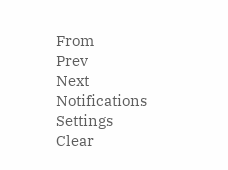From
Prev
Next
Notifications
Settings
Clear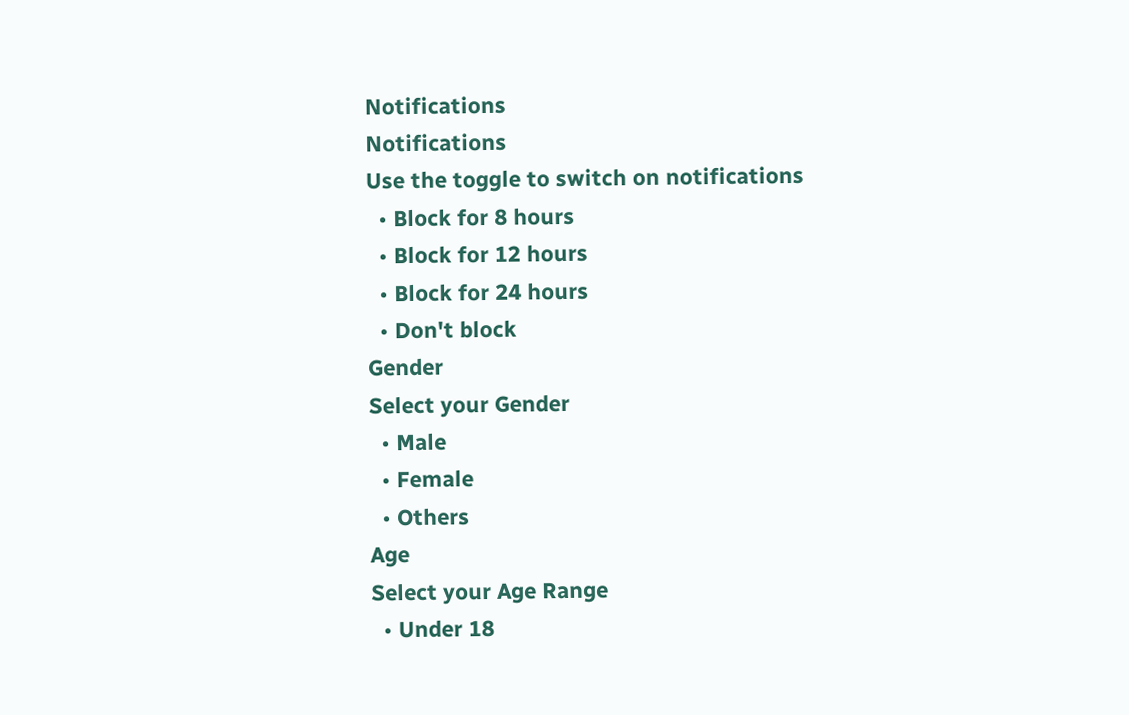Notifications
Notifications
Use the toggle to switch on notifications
  • Block for 8 hours
  • Block for 12 hours
  • Block for 24 hours
  • Don't block
Gender
Select your Gender
  • Male
  • Female
  • Others
Age
Select your Age Range
  • Under 18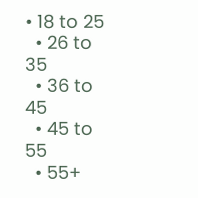• 18 to 25
  • 26 to 35
  • 36 to 45
  • 45 to 55
  • 55+